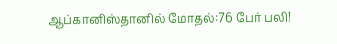ஆப்கானிஸ்தானில் மோதல்:76 பேர் பலி!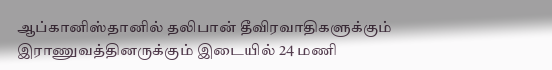ஆப்கானிஸ்தானில் தலிபான் தீவிரவாதிகளுக்கும் இராணுவத்தினருக்கும் இடையில் 24 மணி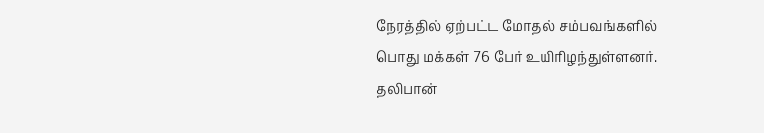நேரத்தில் ஏற்பட்ட மோதல் சம்பவங்களில் பொது மக்கள் 76 பேர் உயிரிழந்துள்ளனர். தலிபான்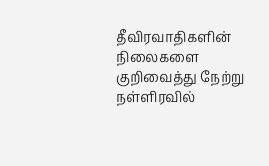தீவிரவாதிகளின் நிலைகளை குறிவைத்து நேற்று நள்ளிரவில்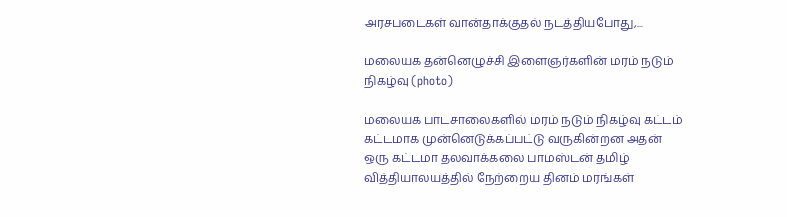அரசபடைகள் வான்தாக்குதல் நடத்தியபோது,...

மலையக தன்னெழுச்சி இளைஞர்களின் மரம் நடும் நிகழ்வு (photo)

மலையக பாடசாலைகளில் மரம் நடும் நிகழ்வு கட்டம் கட்டமாக முன்னெடுக்கப்பட்டு வருகின்றன அதன் ஒரு கட்டமா தலவாக்கலை பாமஸ்டன் தமிழ் வித்தியாலயத்தில் நேற்றைய தினம் மரங்கள்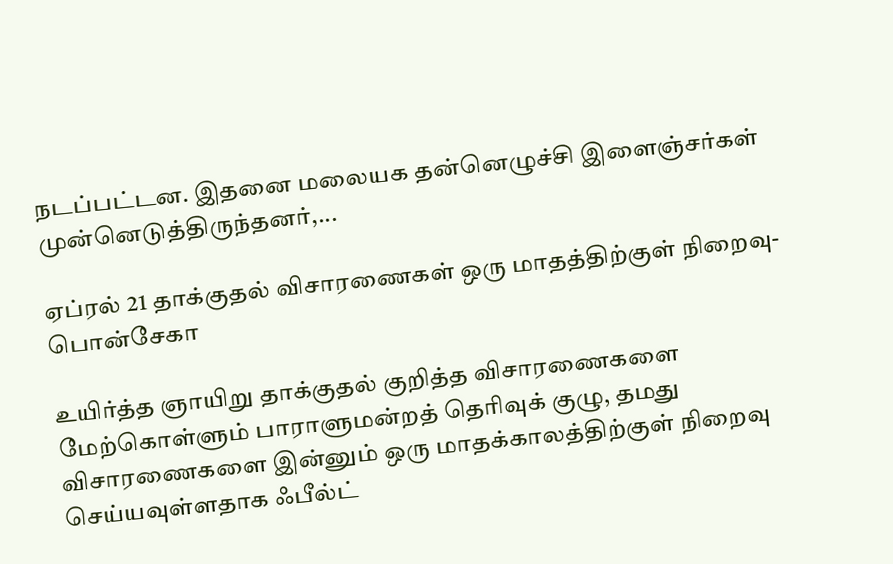நடப்பட்டன. இதனை மலையக தன்னெழுச்சி இளைஞ்சர்கள் முன்னெடுத்திருந்தனர்,...

ஏப்ரல் 21 தாக்குதல் விசாரணைகள் ஒரு மாதத்திற்குள் நிறைவு-பொன்சேகா

உயிர்த்த ஞாயிறு தாக்குதல் குறித்த விசாரணைகளை மேற்கொள்ளும் பாராளுமன்றத் தெரிவுக் குழு, தமது விசாரணைகளை இன்னும் ஒரு மாதக்காலத்திற்குள் நிறைவு செய்யவுள்ளதாக ஃபீல்ட்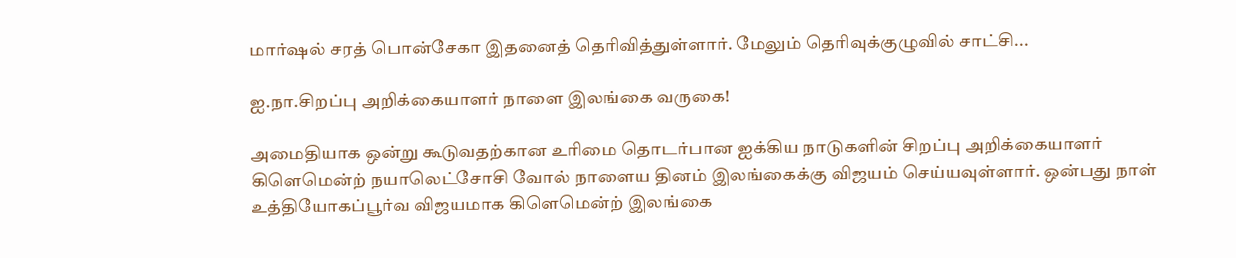மார்ஷல் சரத் பொன்சேகா இதனைத் தெரிவித்துள்ளார். மேலும் தெரிவுக்குழுவில் சாட்சி...

ஐ.நா.சிறப்பு அறிக்கையாளர் நாளை இலங்கை வருகை!

அமைதியாக ஒன்று கூடுவதற்கான உரிமை தொடர்பான ஐக்கிய நாடுகளின் சிறப்பு அறிக்கையாளர் கிளெமென்ற் நயாலெட்சோசி வோல் நாளைய தினம் இலங்கைக்கு விஜயம் செய்யவுள்ளார். ஒன்பது நாள் உத்தியோகப்பூர்வ விஜயமாக கிளெமென்ற் இலங்கை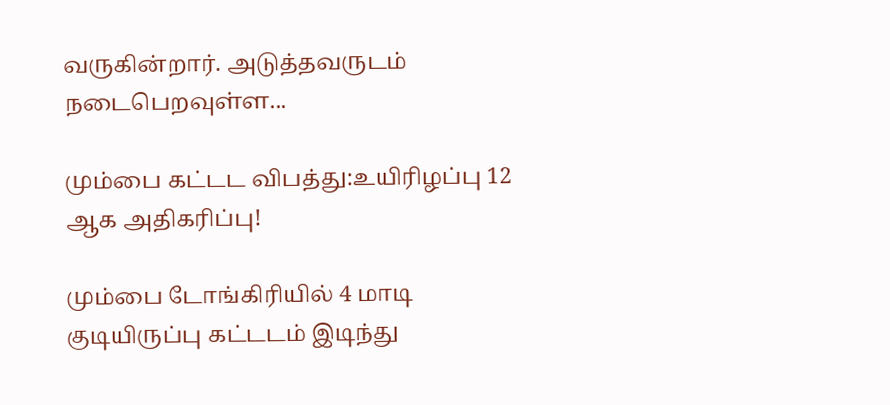வருகின்றார். அடுத்தவருடம் நடைபெறவுள்ள...

மும்பை கட்டட விபத்து:உயிரிழப்பு 12 ஆக அதிகரிப்பு!

மும்பை டோங்கிரியில் 4 மாடி குடியிருப்பு கட்டடம் இடிந்து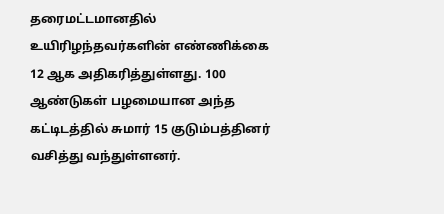தரைமட்டமானதில் உயிரிழந்தவர்களின் எண்ணிக்கை 12 ஆக அதிகரித்துள்ளது. 100 ஆண்டுகள் பழமையான அந்த கட்டிடத்தில் சுமார் 15 குடும்பத்தினர் வசித்து வந்துள்ளனர்.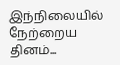இந்நிலையில் நேற்றைய தினம்...